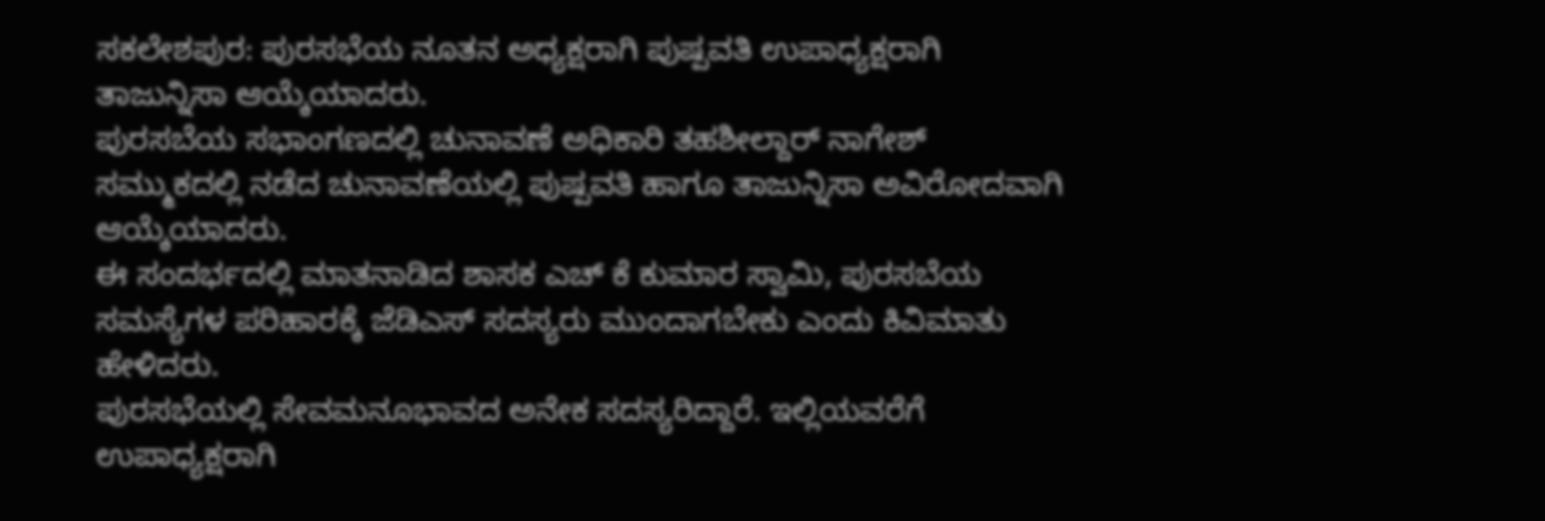ಸಕಲೇಶಪುರ: ಪುರಸಭೆಯ ನೂತನ ಅಧ್ಯಕ್ಷರಾಗಿ ಪುಷ್ಪವತಿ ಉಪಾಧ್ಯಕ್ಷರಾಗಿ ತಾಜುನ್ನಿಸಾ ಆಯ್ಕೆಯಾದರು.
ಪುರಸಬೆಯ ಸಭಾಂಗಣದಲ್ಲಿ ಚುನಾವಣೆ ಅಧಿಕಾರಿ ತಹಶೀಲ್ದಾರ್ ನಾಗೇಶ್ ಸಮ್ಮುಕದಲ್ಲಿ ನಡೆದ ಚುನಾವಣೆಯಲ್ಲಿ ಪುಷ್ಪವತಿ ಹಾಗೂ ತಾಜುನ್ನಿಸಾ ಅವಿರೋದವಾಗಿ ಆಯ್ಕೆಯಾದರು.
ಈ ಸಂದರ್ಭದಲ್ಲಿ ಮಾತನಾಡಿದ ಶಾಸಕ ಎಚ್ ಕೆ ಕುಮಾರ ಸ್ವಾಮಿ, ಪುರಸಬೆಯ ಸಮಸ್ಯೆಗಳ ಪರಿಹಾರಕ್ಕೆ ಜೆಡಿಎಸ್ ಸದಸ್ಯರು ಮುಂದಾಗಬೇಕು ಎಂದು ಕಿವಿಮಾತು ಹೇಳಿದರು.
ಪುರಸಭೆಯಲ್ಲಿ ಸೇವಮನೂಭಾವದ ಅನೇಕ ಸದಸ್ಯರಿದ್ದಾರೆ. ಇಲ್ಲಿಯವರೆಗೆ ಉಪಾಧ್ಯಕ್ಷರಾಗಿ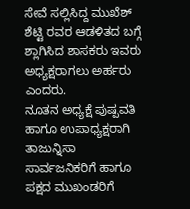ಸೇವೆ ಸಲ್ಲಿಸಿದ್ದ ಮುಖೆಶ್ ಶೆಟ್ಟಿ ರವರ ಆಡಳಿತದ ಬಗ್ಗೆ ಶ್ಲಾಗಿಸಿದ ಶಾಸಕರು ಇವರು ಅಧ್ಯಕ್ಷರಾಗಲು ಅರ್ಹರು ಎಂದರು.
ನೂತನ ಅಧ್ಯಕ್ಷೆ ಪುಷ್ಪವತಿ ಹಾಗೂ ಉಪಾಧ್ಯಕ್ಷರಾಗಿ ತಾಜುನ್ನಿಸಾ ಸಾರ್ವಜನಿಕರಿಗೆ ಹಾಗೂ ಪಕ್ಷದ ಮುಖಂಡರಿಗೆ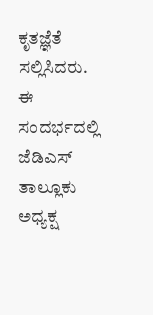ಕೃತಜ್ಞೆತೆ ಸಲ್ಲಿಸಿದರು.
ಈ ಸಂದರ್ಭದಲ್ಲಿ ಜೆಡಿಎಸ್ ತಾಲ್ಲೂಕು ಅಧ್ಯಕ್ಷ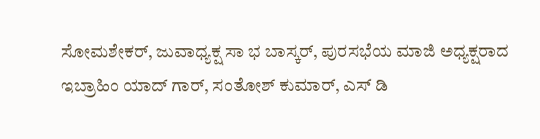ಸೋಮಶೇಕರ್, ಜುವಾಧ್ಯಕ್ಷ ಸಾ ಭ ಬಾಸ್ಕರ್, ಪುರಸಭೆಯ ಮಾಜಿ ಅಧ್ಯಕ್ಷರಾದ ಇಬ್ರಾಹಿಂ ಯಾದ್ ಗಾರ್, ಸಂತೋಶ್ ಕುಮಾರ್, ಎಸ್ ಡಿ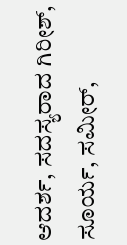ಆದರ್ಶ, ಸದಸ್ಯರಾದ ಗಿರೀಶ್, ಸೂರ್ಯ, ಸಮೀರ್,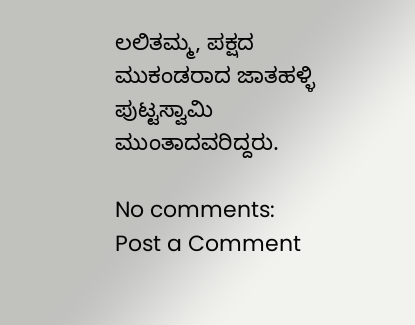ಲಲಿತಮ್ಮ, ಪಕ್ಷದ ಮುಕಂಡರಾದ ಜಾತಹಳ್ಳಿ ಪುಟ್ಟಸ್ವಾಮಿ ಮುಂತಾದವರಿದ್ದರು.

No comments:
Post a Comment